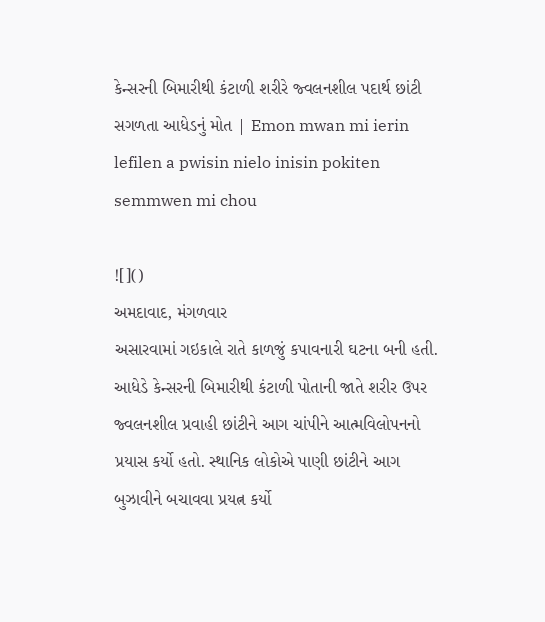કેન્સરની બિમારીથી કંટાળી શરીરે જ્વલનશીલ પદાર્થ છાંટી સગળતા આધેડનું મોત | Emon mwan mi ierin lefilen a pwisin nielo inisin pokiten semmwen mi chou

![]()
અમદાવાદ, મંગળવાર
અસારવામાં ગઇકાલે રાતે કાળજું કપાવનારી ઘટના બની હતી. આધેડે કેન્સરની બિમારીથી કંટાળી પોતાની જાતે શરીર ઉપર જ્વલનશીલ પ્રવાહી છાંટીને આગ ચાંપીને આત્મવિલોપનનો પ્રયાસ કર્યો હતો. સ્થાનિક લોકોએ પાણી છાંટીને આગ બુઝાવીને બચાવવા પ્રયત્ન કર્યો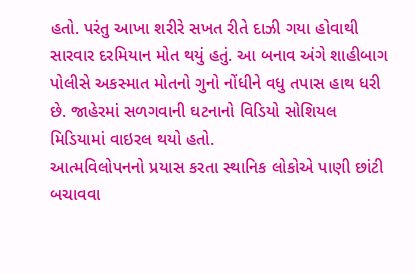હતો. પરંતુ આખા શરીરે સખત રીતે દાઝી ગયા હોવાથી સારવાર દરમિયાન મોત થયું હતું. આ બનાવ અંગે શાહીબાગ પોલીસે અકસ્માત મોતનો ગુનો નોંધીને વધુ તપાસ હાથ ધરી છે. જાહેરમાં સળગવાની ઘટનાનો વિડિયો સોશિયલ મિડિયામાં વાઇરલ થયો હતો.
આત્મવિલોપનનો પ્રયાસ કરતા સ્થાનિક લોકોએ પાણી છાંટી બચાવવા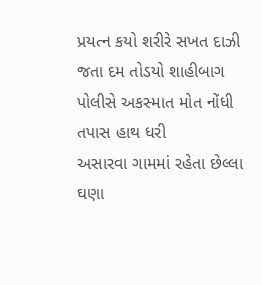પ્રયત્ન કયો શરીરે સખત દાઝી જતા દમ તોડયો શાહીબાગ પોલીસે અકસ્માત મોત નોંધી તપાસ હાથ ધરી
અસારવા ગામમાં રહેતા છેલ્લા ઘણા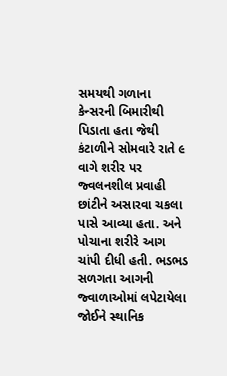સમયથી ગળાના કેન્સરની બિમારીથી પિડાતા હતા જેથી કંટાળીને સોમવારે રાતે ૯ વાગે શરીર પર જ્વલનશીલ પ્રવાહી છાંટીને અસારવા ચકલા પાસે આવ્યા હતા. અને પોચાના શરીરે આગ ચાંપી દીધી હતી. ભડભડ સળગતા આગની જ્વાળાઓમાં લપેટાયેલા જોઈને સ્થાનિક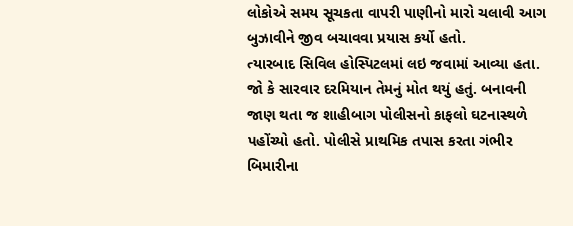લોકોએ સમય સૂચકતા વાપરી પાણીનો મારો ચલાવી આગ બુઝાવીને જીવ બચાવવા પ્રયાસ કર્યો હતો.
ત્યારબાદ સિવિલ હોસ્પિટલમાં લઇ જવામાં આવ્યા હતા. જો કે સારવાર દરમિયાન તેમનું મોત થયું હતું. બનાવની જાણ થતા જ શાહીબાગ પોલીસનો કાફલો ઘટનાસ્થળે પહોંચ્યો હતો. પોલીસે પ્રાથમિક તપાસ કરતા ગંભીર બિમારીના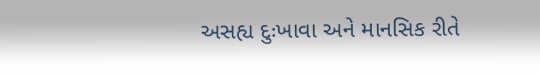અસહ્ય દુઃખાવા અને માનસિક રીતે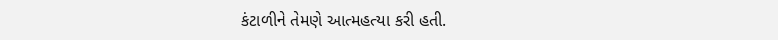કંટાળીને તેમણે આત્મહત્યા કરી હતી.